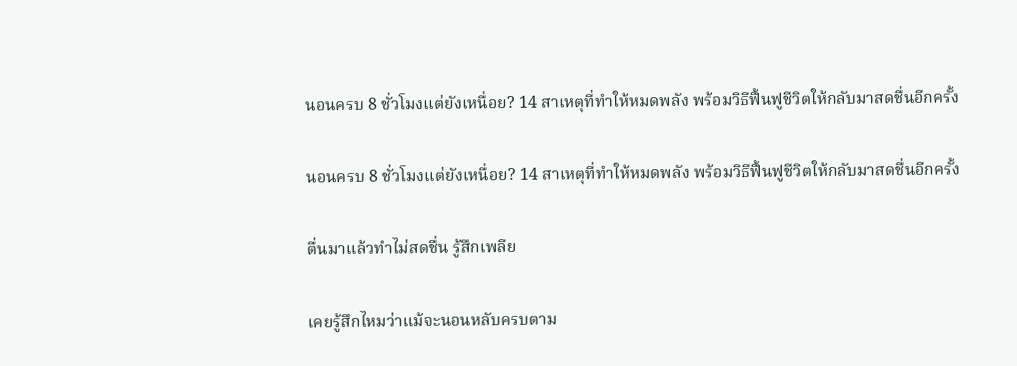นอนครบ 8 ชั่วโมงแต่ยังเหนื่อย? 14 สาเหตุที่ทำให้หมดพลัง พร้อมวิธีฟื้นฟูชีวิตให้กลับมาสดชื่นอีกครั้ง

นอนครบ 8 ชั่วโมงแต่ยังเหนื่อย? 14 สาเหตุที่ทำให้หมดพลัง พร้อมวิธีฟื้นฟูชีวิตให้กลับมาสดชื่นอีกครั้ง

ตื่นมาแล้วทำไม่สดชื่น รู้สึกเพลีย

เคยรู้สึกไหมว่าแม้จะนอนหลับครบตาม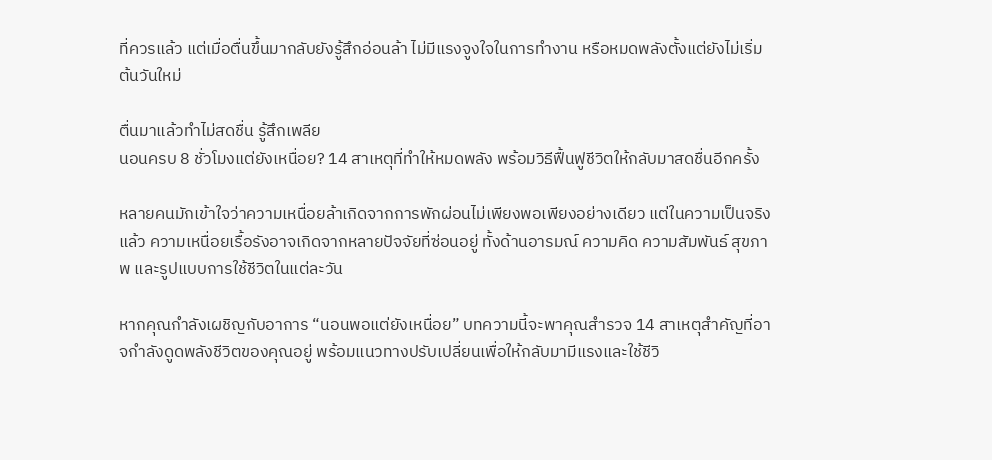ที่ควรแล้ว แต่เมื่อตื่นขึ้นมากลับยังรู้สึกอ่อนล้า ไม่มีแรงจูงใจในการทำงาน หรือหมดพลังตั้งแต่ยังไม่เริ่มต้นวันใหม่

ตื่นมาแล้วทำไม่สดชื่น รู้สึกเพลีย
นอนครบ 8 ชั่วโมงแต่ยังเหนื่อย? 14 สาเหตุที่ทำให้หมดพลัง พร้อมวิธีฟื้นฟูชีวิตให้กลับมาสดชื่นอีกครั้ง

หลายคนมักเข้าใจว่าความเหนื่อยล้าเกิดจากการพักผ่อนไม่เพียงพอเพียงอย่างเดียว แต่ในความเป็นจริงแล้ว ความเหนื่อยเรื้อรังอาจเกิดจากหลายปัจจัยที่ซ่อนอยู่ ทั้งด้านอารมณ์ ความคิด ความสัมพันธ์ สุขภาพ และรูปแบบการใช้ชีวิตในแต่ละวัน

หากคุณกำลังเผชิญกับอาการ “นอนพอแต่ยังเหนื่อย” บทความนี้จะพาคุณสำรวจ 14 สาเหตุสำคัญที่อาจกำลังดูดพลังชีวิตของคุณอยู่ พร้อมแนวทางปรับเปลี่ยนเพื่อให้กลับมามีแรงและใช้ชีวิ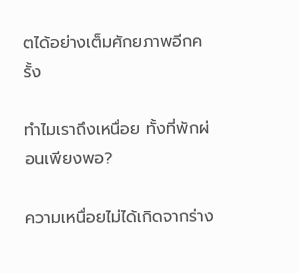ตได้อย่างเต็มศักยภาพอีกครั้ง

ทำไมเราถึงเหนื่อย ทั้งที่พักผ่อนเพียงพอ?

ความเหนื่อยไม่ได้เกิดจากร่าง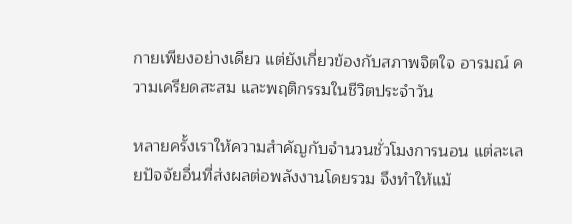กายเพียงอย่างเดียว แต่ยังเกี่ยวข้องกับสภาพจิตใจ อารมณ์ ความเครียดสะสม และพฤติกรรมในชีวิตประจำวัน

หลายครั้งเราให้ความสำคัญกับจำนวนชั่วโมงการนอน แต่ละเลยปัจจัยอื่นที่ส่งผลต่อพลังงานโดยรวม จึงทำให้แม้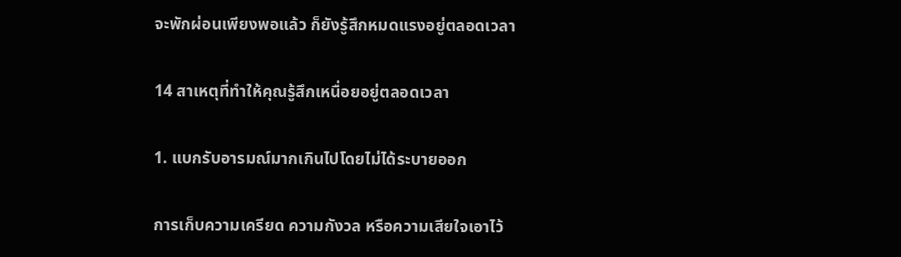จะพักผ่อนเพียงพอแล้ว ก็ยังรู้สึกหมดแรงอยู่ตลอดเวลา

14 สาเหตุที่ทำให้คุณรู้สึกเหนื่อยอยู่ตลอดเวลา

1. แบกรับอารมณ์มากเกินไปโดยไม่ได้ระบายออก

การเก็บความเครียด ความกังวล หรือความเสียใจเอาไว้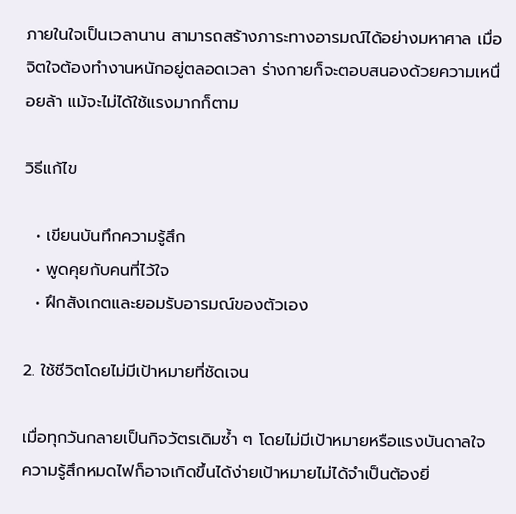ภายในใจเป็นเวลานาน สามารถสร้างภาระทางอารมณ์ได้อย่างมหาศาล เมื่อจิตใจต้องทำงานหนักอยู่ตลอดเวลา ร่างกายก็จะตอบสนองด้วยความเหนื่อยล้า แม้จะไม่ได้ใช้แรงมากก็ตาม

วิธีแก้ไข

  • เขียนบันทึกความรู้สึก
  • พูดคุยกับคนที่ไว้ใจ
  • ฝึกสังเกตและยอมรับอารมณ์ของตัวเอง

2. ใช้ชีวิตโดยไม่มีเป้าหมายที่ชัดเจน

เมื่อทุกวันกลายเป็นกิจวัตรเดิมซ้ำ ๆ โดยไม่มีเป้าหมายหรือแรงบันดาลใจ ความรู้สึกหมดไฟก็อาจเกิดขึ้นได้ง่ายเป้าหมายไม่ได้จำเป็นต้องยิ่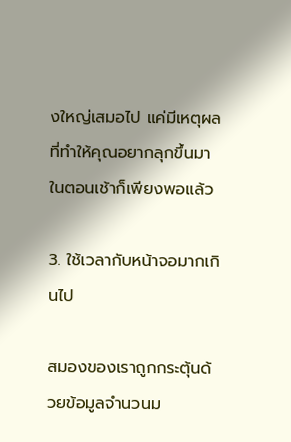งใหญ่เสมอไป แค่มีเหตุผลที่ทำให้คุณอยากลุกขึ้นมาในตอนเช้าก็เพียงพอแล้ว

3. ใช้เวลากับหน้าจอมากเกินไป

สมองของเราถูกกระตุ้นด้วยข้อมูลจำนวนม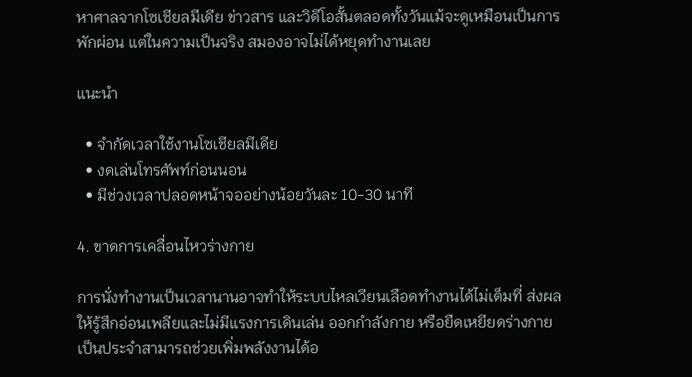หาศาลจากโซเชียลมีเดีย ข่าวสาร และวิดีโอสั้นตลอดทั้งวันแม้จะดูเหมือนเป็นการพักผ่อน แต่ในความเป็นจริง สมองอาจไม่ได้หยุดทำงานเลย

แนะนำ

  • จำกัดเวลาใช้งานโซเชียลมีเดีย
  • งดเล่นโทรศัพท์ก่อนนอน
  • มีช่วงเวลาปลอดหน้าจออย่างน้อยวันละ 10-30 นาที

4. ขาดการเคลื่อนไหวร่างกาย

การนั่งทำงานเป็นเวลานานอาจทำให้ระบบไหลเวียนเลือดทำงานได้ไม่เต็มที่ ส่งผลให้รู้สึกอ่อนเพลียและไม่มีแรงการเดินเล่น ออกกำลังกาย หรือยืดเหยียดร่างกายเป็นประจำสามารถช่วยเพิ่มพลังงานได้อ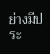ย่างมีประ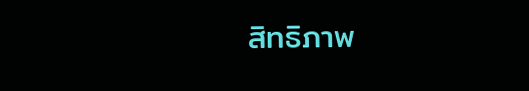สิทธิภาพ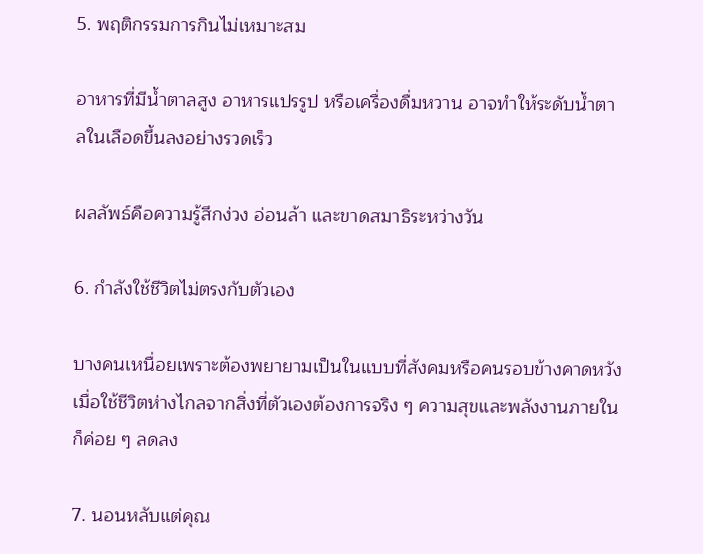5. พฤติกรรมการกินไม่เหมาะสม

อาหารที่มีน้ำตาลสูง อาหารแปรรูป หรือเครื่องดื่มหวาน อาจทำให้ระดับน้ำตาลในเลือดขึ้นลงอย่างรวดเร็ว

ผลลัพธ์คือความรู้สึกง่วง อ่อนล้า และขาดสมาธิระหว่างวัน

6. กำลังใช้ชีวิตไม่ตรงกับตัวเอง

บางคนเหนื่อยเพราะต้องพยายามเป็นในแบบที่สังคมหรือคนรอบข้างคาดหวังเมื่อใช้ชีวิตห่างไกลจากสิ่งที่ตัวเองต้องการจริง ๆ ความสุขและพลังงานภายในก็ค่อย ๆ ลดลง

7. นอนหลับแต่คุณ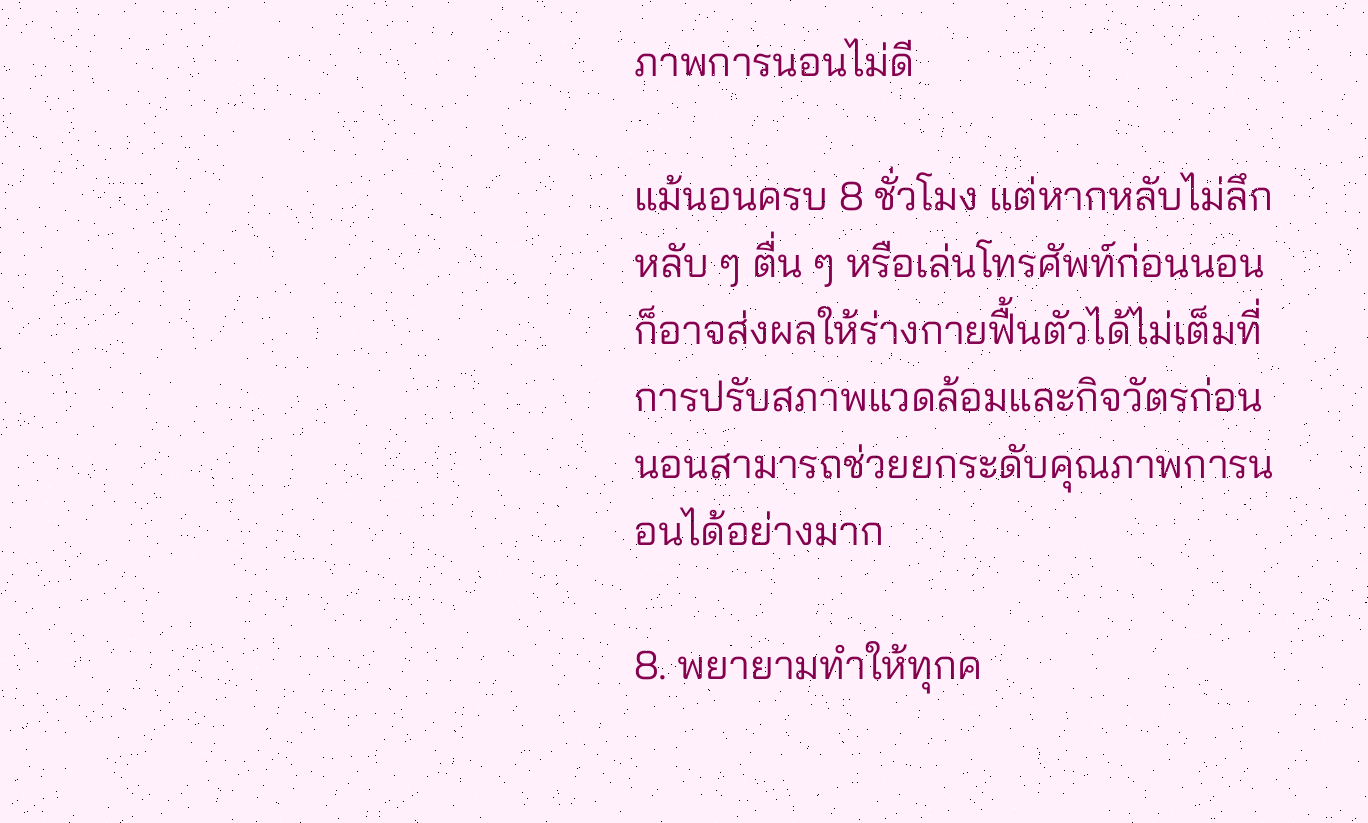ภาพการนอนไม่ดี

แม้นอนครบ 8 ชั่วโมง แต่หากหลับไม่ลึก หลับ ๆ ตื่น ๆ หรือเล่นโทรศัพท์ก่อนนอน ก็อาจส่งผลให้ร่างกายฟื้นตัวได้ไม่เต็มที่ การปรับสภาพแวดล้อมและกิจวัตรก่อนนอนสามารถช่วยยกระดับคุณภาพการนอนได้อย่างมาก

8. พยายามทำให้ทุกค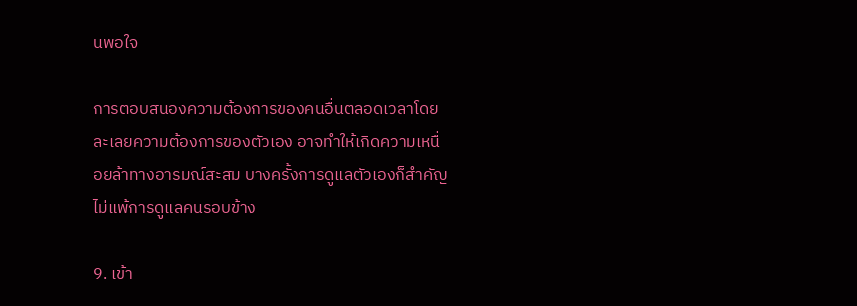นพอใจ

การตอบสนองความต้องการของคนอื่นตลอดเวลาโดยละเลยความต้องการของตัวเอง อาจทำให้เกิดความเหนื่อยล้าทางอารมณ์สะสม บางครั้งการดูแลตัวเองก็สำคัญไม่แพ้การดูแลคนรอบข้าง

9. เข้า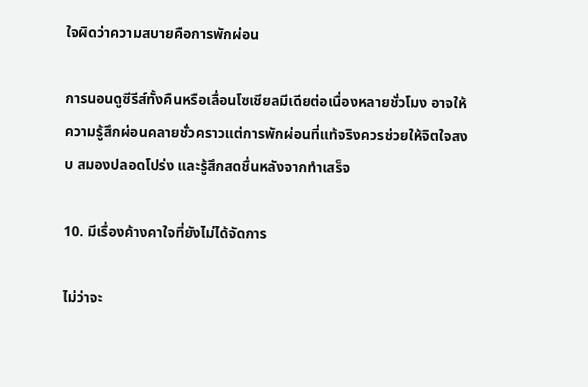ใจผิดว่าความสบายคือการพักผ่อน

การนอนดูซีรีส์ทั้งคืนหรือเลื่อนโซเชียลมีเดียต่อเนื่องหลายชั่วโมง อาจให้ความรู้สึกผ่อนคลายชั่วคราวแต่การพักผ่อนที่แท้จริงควรช่วยให้จิตใจสงบ สมองปลอดโปร่ง และรู้สึกสดชื่นหลังจากทำเสร็จ

10. มีเรื่องค้างคาใจที่ยังไม่ได้จัดการ

ไม่ว่าจะ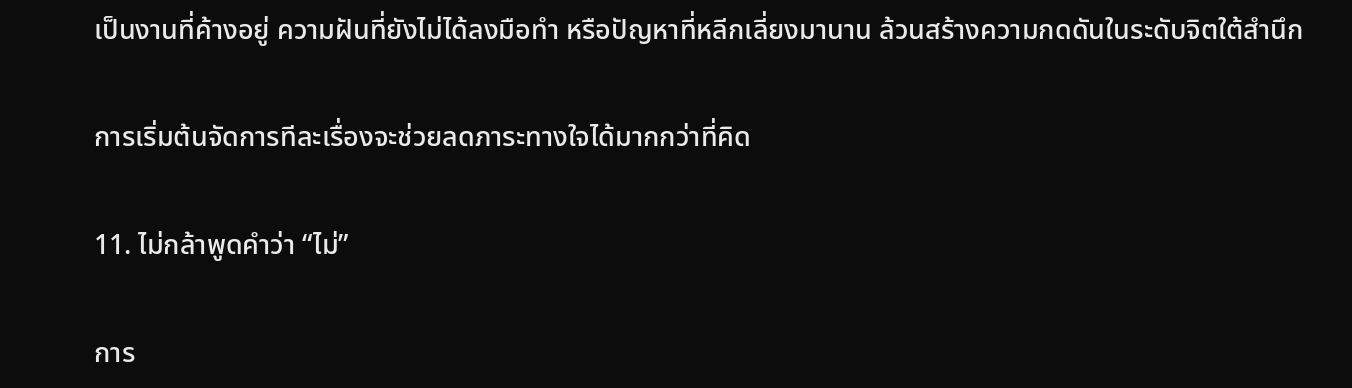เป็นงานที่ค้างอยู่ ความฝันที่ยังไม่ได้ลงมือทำ หรือปัญหาที่หลีกเลี่ยงมานาน ล้วนสร้างความกดดันในระดับจิตใต้สำนึก

การเริ่มต้นจัดการทีละเรื่องจะช่วยลดภาระทางใจได้มากกว่าที่คิด

11. ไม่กล้าพูดคำว่า “ไม่”

การ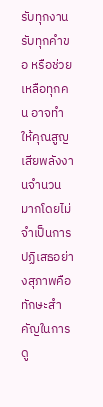รับทุกงาน รับทุกคำขอ หรือช่วยเหลือทุกคน อาจทำให้คุณสูญเสียพลังงานจำนวนมากโดยไม่จำเป็นการปฏิเสธอย่างสุภาพคือทักษะสำคัญในการดู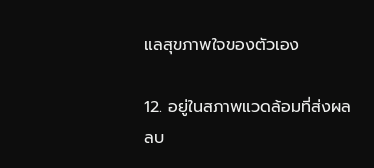แลสุขภาพใจของตัวเอง

12. อยู่ในสภาพแวดล้อมที่ส่งผลลบ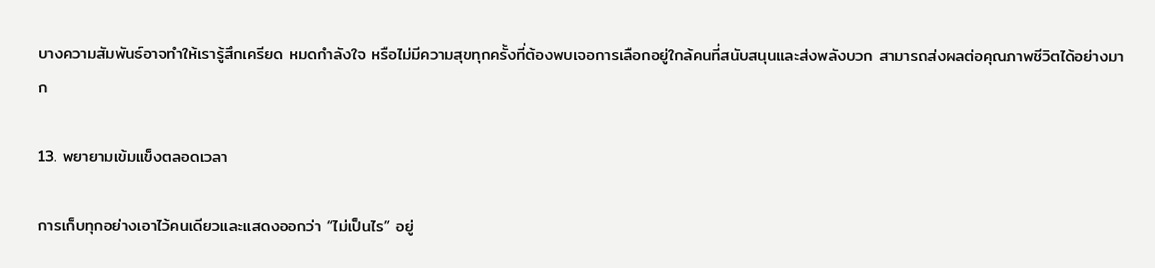บางความสัมพันธ์อาจทำให้เรารู้สึกเครียด หมดกำลังใจ หรือไม่มีความสุขทุกครั้งที่ต้องพบเจอการเลือกอยู่ใกล้คนที่สนับสนุนและส่งพลังบวก สามารถส่งผลต่อคุณภาพชีวิตได้อย่างมาก

13. พยายามเข้มแข็งตลอดเวลา

การเก็บทุกอย่างเอาไว้คนเดียวและแสดงออกว่า “ไม่เป็นไร” อยู่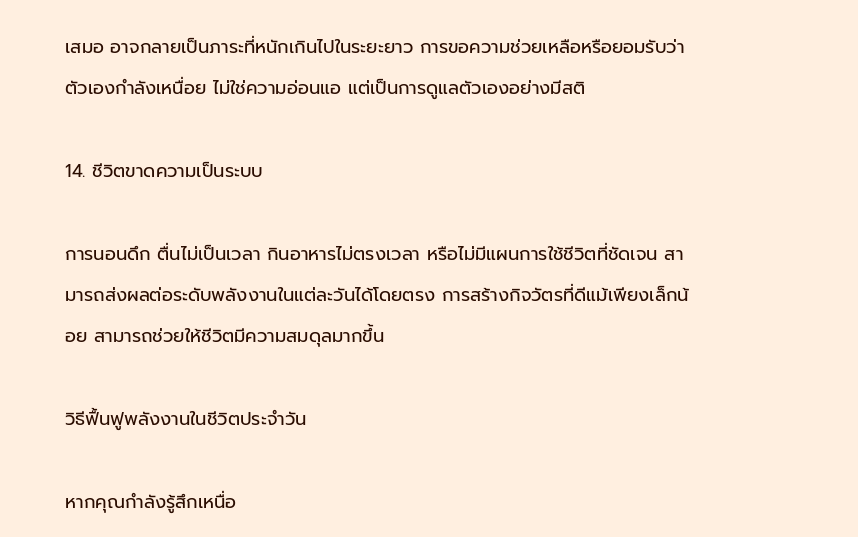เสมอ อาจกลายเป็นภาระที่หนักเกินไปในระยะยาว การขอความช่วยเหลือหรือยอมรับว่าตัวเองกำลังเหนื่อย ไม่ใช่ความอ่อนแอ แต่เป็นการดูแลตัวเองอย่างมีสติ

14. ชีวิตขาดความเป็นระบบ

การนอนดึก ตื่นไม่เป็นเวลา กินอาหารไม่ตรงเวลา หรือไม่มีแผนการใช้ชีวิตที่ชัดเจน สามารถส่งผลต่อระดับพลังงานในแต่ละวันได้โดยตรง การสร้างกิจวัตรที่ดีแม้เพียงเล็กน้อย สามารถช่วยให้ชีวิตมีความสมดุลมากขึ้น

วิธีฟื้นฟูพลังงานในชีวิตประจำวัน

หากคุณกำลังรู้สึกเหนื่อ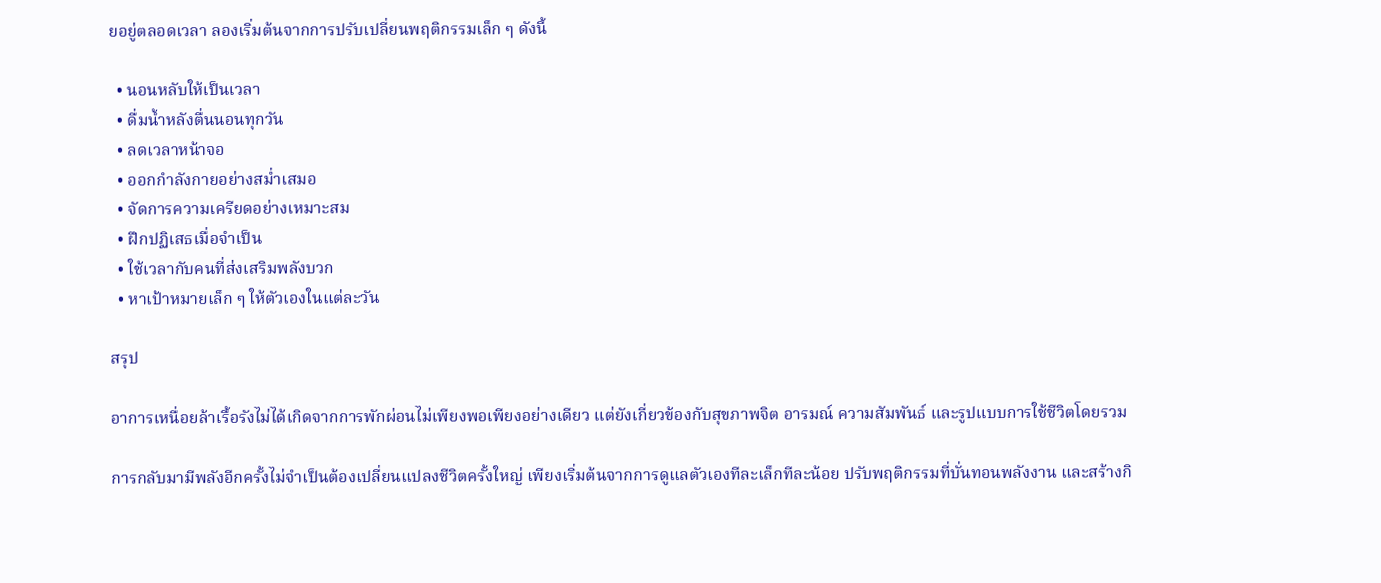ยอยู่ตลอดเวลา ลองเริ่มต้นจากการปรับเปลี่ยนพฤติกรรมเล็ก ๆ ดังนี้

  • นอนหลับให้เป็นเวลา
  • ดื่มน้ำหลังตื่นนอนทุกวัน
  • ลดเวลาหน้าจอ
  • ออกกำลังกายอย่างสม่ำเสมอ
  • จัดการความเครียดอย่างเหมาะสม
  • ฝึกปฏิเสธเมื่อจำเป็น
  • ใช้เวลากับคนที่ส่งเสริมพลังบวก
  • หาเป้าหมายเล็ก ๆ ให้ตัวเองในแต่ละวัน

สรุป

อาการเหนื่อยล้าเรื้อรังไม่ได้เกิดจากการพักผ่อนไม่เพียงพอเพียงอย่างเดียว แต่ยังเกี่ยวข้องกับสุขภาพจิต อารมณ์ ความสัมพันธ์ และรูปแบบการใช้ชีวิตโดยรวม

การกลับมามีพลังอีกครั้งไม่จำเป็นต้องเปลี่ยนแปลงชีวิตครั้งใหญ่ เพียงเริ่มต้นจากการดูแลตัวเองทีละเล็กทีละน้อย ปรับพฤติกรรมที่บั่นทอนพลังงาน และสร้างกิ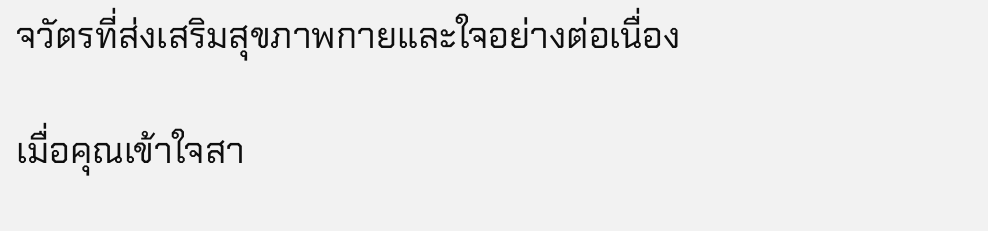จวัตรที่ส่งเสริมสุขภาพกายและใจอย่างต่อเนื่อง

เมื่อคุณเข้าใจสา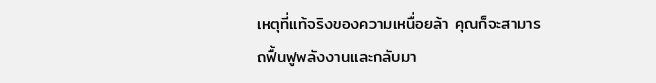เหตุที่แท้จริงของความเหนื่อยล้า คุณก็จะสามารถฟื้นฟูพลังงานและกลับมา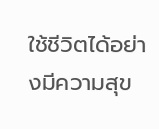ใช้ชีวิตได้อย่างมีความสุข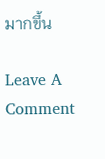มากขึ้น

Leave A Comment